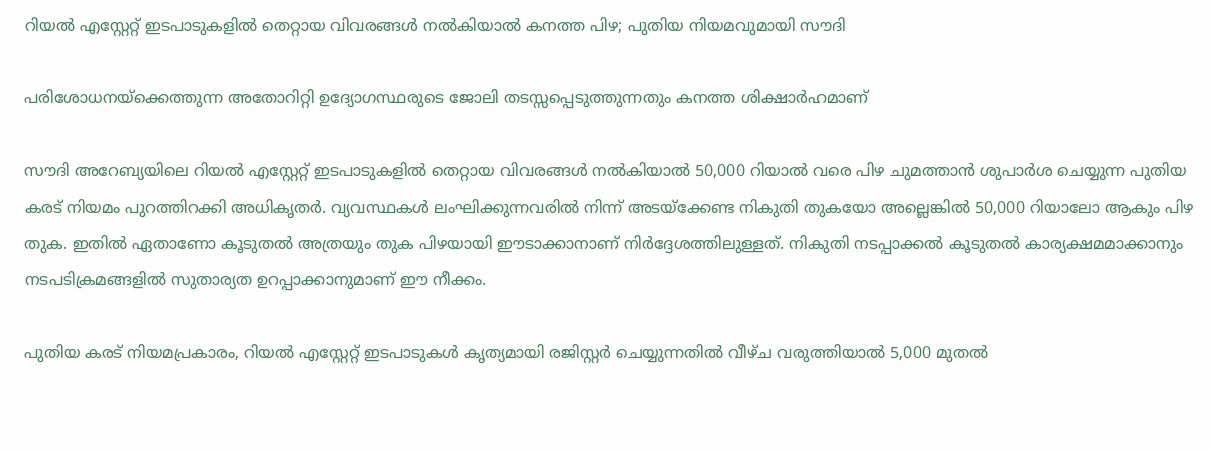റിയൽ എസ്റ്റേറ്റ് ഇടപാടുകളിൽ തെറ്റായ വിവരങ്ങൾ നൽകിയാൽ കനത്ത പിഴ; പുതിയ നിയമവുമായി സൗദി

പരിശോധനയ്‌ക്കെത്തുന്ന അതോറിറ്റി ഉദ്യോഗസ്ഥരുടെ ജോലി തടസ്സപ്പെടുത്തുന്നതും കനത്ത ശിക്ഷാർഹമാണ്

സൗദി അറേബ്യയിലെ റിയൽ എസ്റ്റേറ്റ് ഇടപാടുകളിൽ തെറ്റായ വിവരങ്ങൾ നൽകിയാൽ 50,000 റിയാൽ വരെ പിഴ ചുമത്താൻ ശുപാർശ ചെയ്യുന്ന പുതിയ കരട് നിയമം പുറത്തിറക്കി അധികൃതർ. വ്യവസ്ഥകൾ ലംഘിക്കുന്നവരിൽ നിന്ന് അടയ്‌ക്കേണ്ട നികുതി തുകയോ അല്ലെങ്കിൽ 50,000 റിയാലോ ആകും പിഴ തുക. ഇതിൽ ഏതാണോ കൂടുതൽ അത്രയും തുക പിഴയായി ഈടാക്കാനാണ് നിർദ്ദേശത്തിലുള്ളത്. നികുതി നടപ്പാക്കൽ കൂടുതൽ കാര്യക്ഷമമാക്കാനും നടപടിക്രമങ്ങളിൽ സുതാര്യത ഉറപ്പാക്കാനുമാണ് ഈ നീക്കം.

പുതിയ കരട് നിയമപ്രകാരം, റിയൽ എസ്റ്റേറ്റ് ഇടപാടുകൾ കൃത്യമായി രജിസ്റ്റർ ചെയ്യുന്നതിൽ വീഴ്ച വരുത്തിയാൽ 5,000 മുതൽ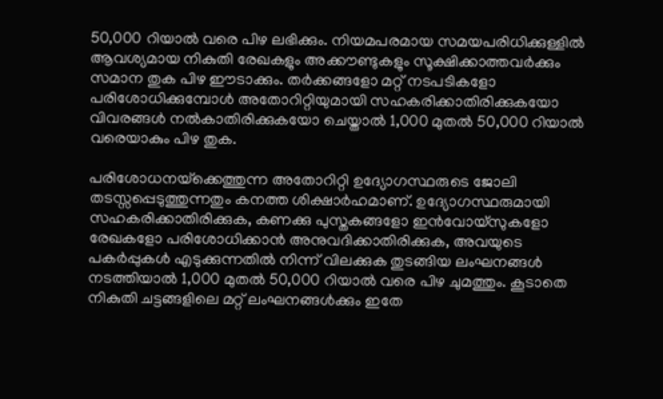50,000 റിയാൽ വരെ പിഴ ലഭിക്കും. നിയമപരമായ സമയപരിധിക്കുള്ളിൽ ആവശ്യമായ നികുതി രേഖകളും അക്കൗണ്ടുകളും സൂക്ഷിക്കാത്തവർക്കും സമാന തുക പിഴ ഈടാക്കും. തർക്കങ്ങളോ മറ്റ് നടപടികളോ പരിശോധിക്കുമ്പോൾ അതോറിറ്റിയുമായി സഹകരിക്കാതിരിക്കുകയോ വിവരങ്ങൾ നൽകാതിരിക്കുകയോ ചെയ്താൽ 1,000 മുതൽ 50,000 റിയാൽ വരെയാകും പിഴ തുക.

പരിശോധനയ്‌ക്കെത്തുന്ന അതോറിറ്റി ഉദ്യോഗസ്ഥരുടെ ജോലി തടസ്സപ്പെടുത്തുന്നതും കനത്ത ശിക്ഷാർഹമാണ്. ഉദ്യോഗസ്ഥരുമായി സഹകരിക്കാതിരിക്കുക, കണക്കു പുസ്തകങ്ങളോ ഇൻവോയ്‌സുകളോ രേഖകളോ പരിശോധിക്കാൻ അനുവദിക്കാതിരിക്കുക, അവയുടെ പകർപ്പുകൾ എടുക്കുന്നതിൽ നിന്ന് വിലക്കുക തുടങ്ങിയ ലംഘനങ്ങൾ നടത്തിയാൽ 1,000 മുതൽ 50,000 റിയാൽ വരെ പിഴ ചുമത്തും. കൂടാതെ നികുതി ചട്ടങ്ങളിലെ മറ്റ് ലംഘനങ്ങൾക്കും ഇതേ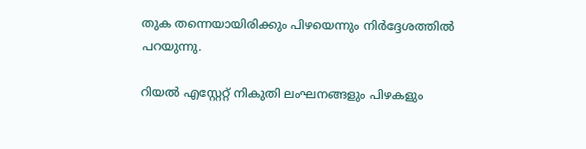തുക തന്നെയായിരിക്കും പിഴയെന്നും നിർദ്ദേശത്തിൽ പറയുന്നു.

റിയൽ എസ്റ്റേറ്റ് നികുതി ലംഘനങ്ങളും പിഴകളും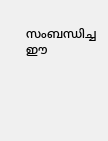സംബന്ധിച്ച ഈ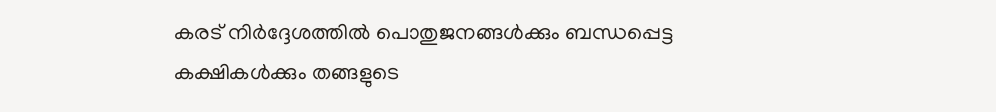കരട് നിർദ്ദേശത്തിൽ പൊതുജനങ്ങൾക്കും ബന്ധപ്പെട്ട കക്ഷികൾക്കും തങ്ങളുടെ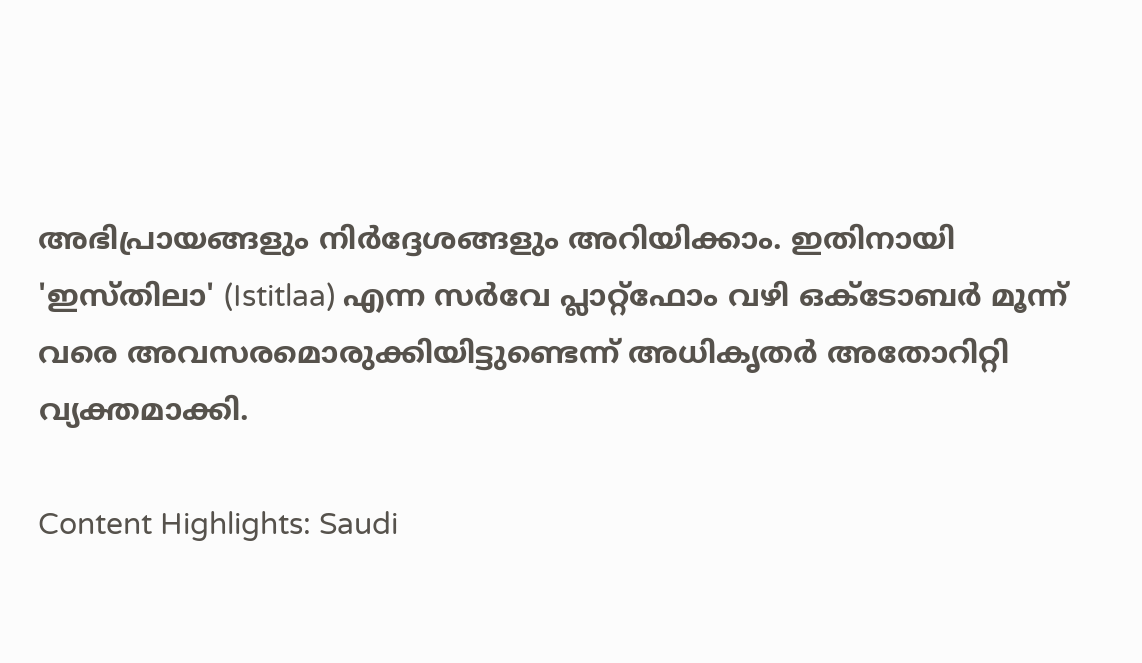അഭിപ്രായങ്ങളും നിർദ്ദേശങ്ങളും അറിയിക്കാം. ഇതിനായി 'ഇസ്തിലാ' (Istitlaa) എന്ന സർവേ പ്ലാറ്റ്‌ഫോം വഴി ഒക്ടോബർ മൂന്ന് വരെ അവസരമൊരുക്കിയിട്ടുണ്ടെന്ന് അധികൃതർ അതോറിറ്റി വ്യക്തമാക്കി.

Content Highlights: Saudi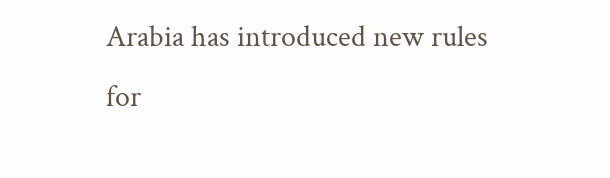Arabia has introduced new rules for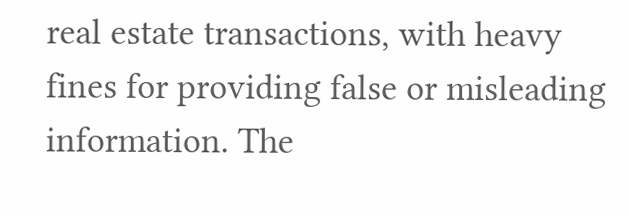real estate transactions, with heavy fines for providing false or misleading information. The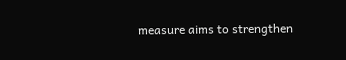measure aims to strengthen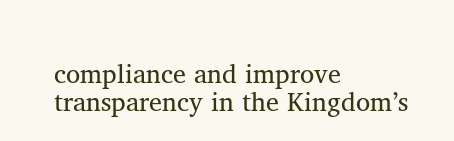compliance and improve transparency in the Kingdom’s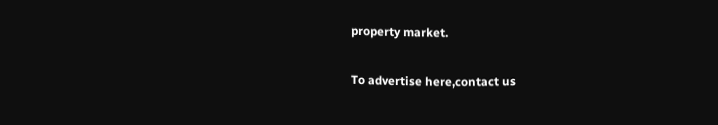property market.

To advertise here,contact us